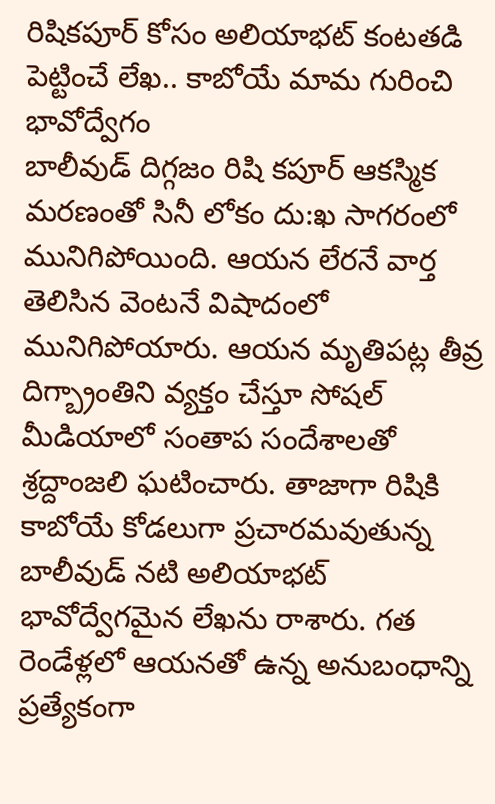రిషికపూర్ కోసం అలియాభట్ కంటతడి పెట్టించే లేఖ.. కాబోయే మామ గురించి భావోద్వేగం
బాలీవుడ్ దిగ్గజం రిషి కపూర్ ఆకస్మిక మరణంతో సినీ లోకం దు:ఖ సాగరంలో మునిగిపోయింది. ఆయన లేరనే వార్త తెలిసిన వెంటనే విషాదంలో మునిగిపోయారు. ఆయన మృతిపట్ల తీవ్ర దిగ్బ్రాంతిని వ్యక్తం చేస్తూ సోషల్ మీడియాలో సంతాప సందేశాలతో శ్రద్దాంజలి ఘటించారు. తాజాగా రిషికి కాబోయే కోడలుగా ప్రచారమవుతున్న బాలీవుడ్ నటి అలియాభట్ భావోద్వేగమైన లేఖను రాశారు. గత రెండేళ్లలో ఆయనతో ఉన్న అనుబంధాన్ని ప్రత్యేకంగా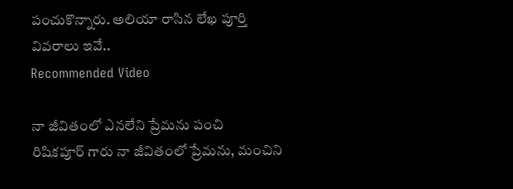పంచుకొన్నారు. అలియా రాసిన లేఖ పూర్తి వివరాలు ఇవే..
Recommended Video

నా జీవితంలో ఎనలేని ప్రేమను పంచి
రిషికపూర్ గారు నా జీవితంలో ప్రేమను, మంచిని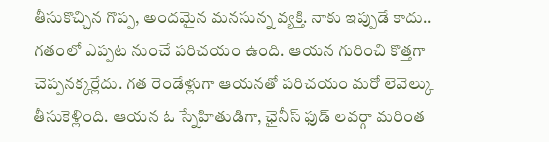తీసుకొచ్చిన గొప్ప, అందమైన మనసున్న వ్యక్తి. నాకు ఇప్పుడే కాదు.. గతంలో ఎప్పట నుంచే పరిచయం ఉంది. ఆయన గురించి కొత్తగా చెప్పనక్కర్లేదు. గత రెండేళ్లుగా ఆయనతో పరిచయం మరో లెవెల్కు తీసుకెళ్లింది. ఆయన ఓ స్నేహితుడిగా, ఛైనీస్ ఫుడ్ లవర్గా మరింత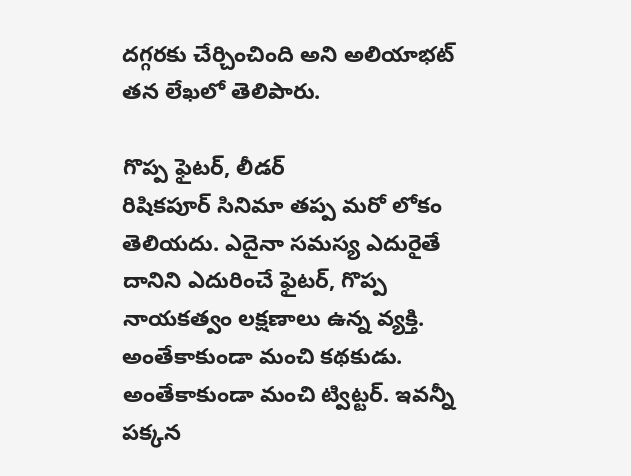దగ్గరకు చేర్చించింది అని అలియాభట్ తన లేఖలో తెలిపారు.

గొప్ప ఫైటర్, లీడర్
రిషికపూర్ సినిమా తప్ప మరో లోకం తెలియదు. ఎదైనా సమస్య ఎదురైతే దానిని ఎదురించే ఫైటర్, గొప్ప నాయకత్వం లక్షణాలు ఉన్న వ్యక్తి. అంతేకాకుండా మంచి కథకుడు. అంతేకాకుండా మంచి ట్విట్టర్. ఇవన్నీ పక్కన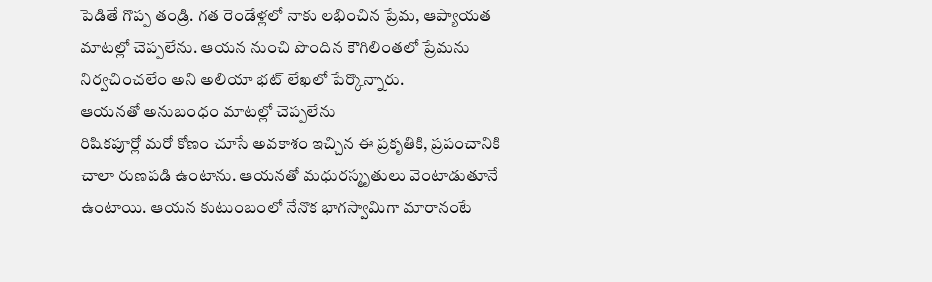పెడితే గొప్ప తండ్రి. గత రెండేళ్లలో నాకు లభించిన ప్రేమ, ఆప్యాయత మాటల్లో చెప్పలేను. ఆయన నుంచి పొందిన కౌగిలింతలో ప్రేమను నిర్వచించలేం అని అలియా భట్ లేఖలో పేర్కొన్నారు.
ఆయనతో అనుబంధం మాటల్లో చెప్పలేను
రిషికపూర్లో మరో కోణం చూసే అవకాశం ఇచ్చిన ఈ ప్రకృతికి, ప్రపంచానికి చాలా రుణపడి ఉంటాను. ఆయనతో మధురస్మృతులు వెంటాడుతూనే ఉంటాయి. ఆయన కుటుంబంలో నేనొక భాగస్వామిగా మారానంటే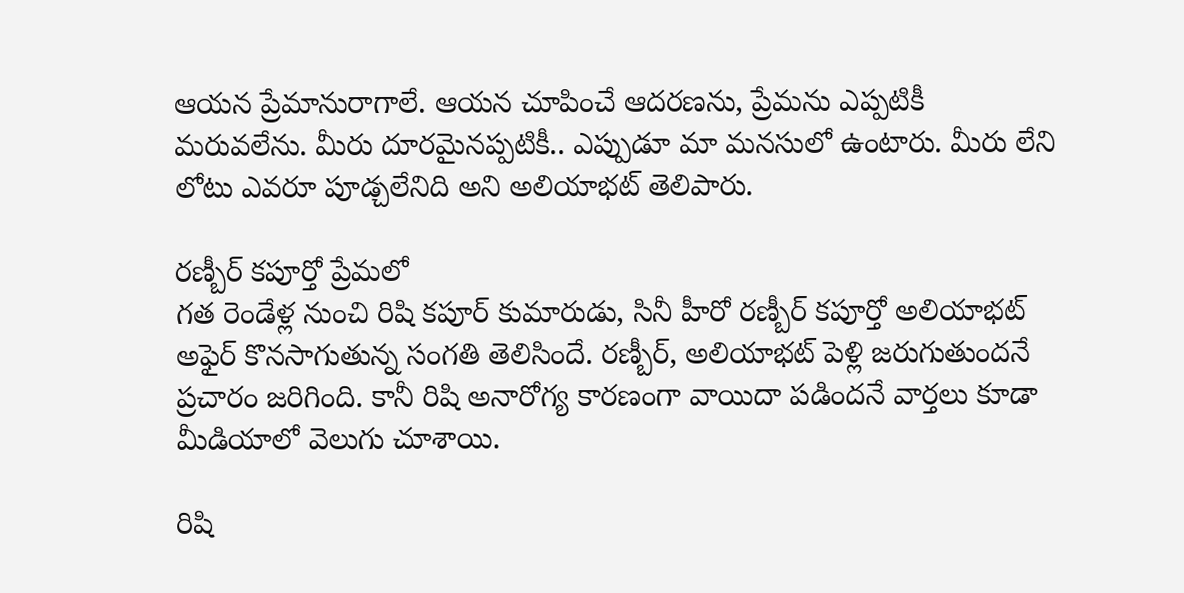ఆయన ప్రేమానురాగాలే. ఆయన చూపించే ఆదరణను, ప్రేమను ఎప్పటికీ మరువలేను. మీరు దూరమైనప్పటికీ.. ఎప్పుడూ మా మనసులో ఉంటారు. మీరు లేని లోటు ఎవరూ పూడ్చలేనిది అని అలియాభట్ తెలిపారు.

రణ్బీర్ కపూర్తో ప్రేమలో
గత రెండేళ్ల నుంచి రిషి కపూర్ కుమారుడు, సినీ హీరో రణ్బీర్ కపూర్తో అలియాభట్ అఫైర్ కొనసాగుతున్న సంగతి తెలిసిందే. రణ్బీర్, అలియాభట్ పెళ్లి జరుగుతుందనే ప్రచారం జరిగింది. కానీ రిషి అనారోగ్య కారణంగా వాయిదా పడిందనే వార్తలు కూడా మీడియాలో వెలుగు చూశాయి.

రిషి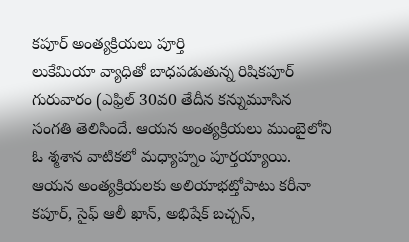కపూర్ అంత్యక్రియలు పూర్తి
లుకేమియా వ్యాధితో బాధపడుతున్న రిషికపూర్ గురువారం (ఎఫ్రిల్ 30వ0 తేదీన కన్నుమూసిన సంగతి తెలిసిందే. ఆయన అంత్యక్రియలు ముంబైలోని ఓ శ్మశాన వాటికలో మధ్యాహ్నం పూర్తయ్యాయి. ఆయన అంత్యక్రియలకు అలియాభట్తోపాటు కరీనా కపూర్, సైఫ్ ఆలీ ఖాన్, అభిషేక్ బచ్చన్,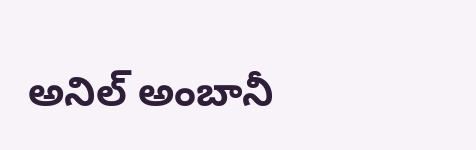అనిల్ అంబానీ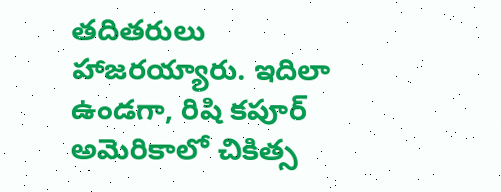తదితరులు హాజరయ్యారు. ఇదిలా ఉండగా, రిషి కపూర్ అమెరికాలో చికిత్స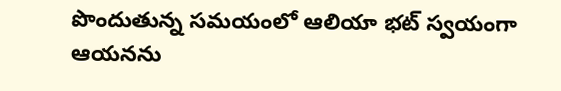పొందుతున్న సమయంలో ఆలియా భట్ స్వయంగా ఆయనను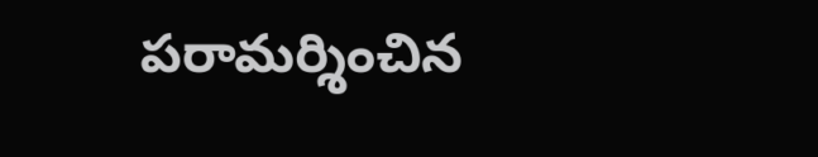పరామర్శించిన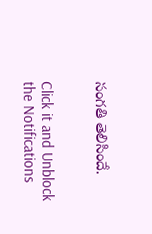సంగతి తెలిసిందే.


Click it and Unblock the Notifications